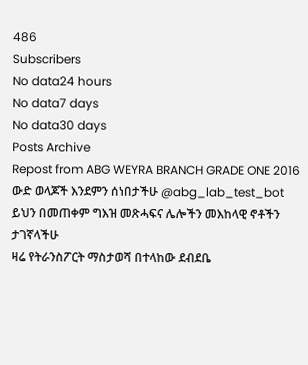486
Subscribers
No data24 hours
No data7 days
No data30 days
Posts Archive
Repost from ABG WEYRA BRANCH GRADE ONE 2016
ውድ ወላጆች እንደምን ሰነበታችሁ @abg_lab_test_bot ይህን በመጠቀም ግእዝ መጽሓፍና ሌሎችን መእከላዊ ኖቶችን ታገኛላችሁ
ዛሬ የትራንስፖርት ማስታወሻ በተላከው ደብደቤ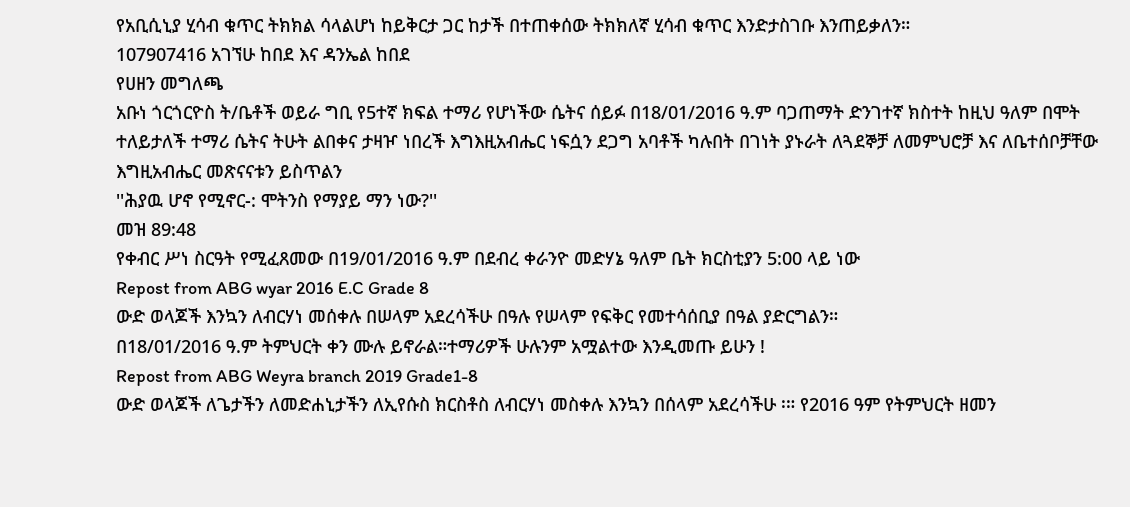የአቢሲኒያ ሂሳብ ቁጥር ትክክል ሳላልሆነ ከይቅርታ ጋር ከታች በተጠቀሰው ትክክለኛ ሂሳብ ቁጥር እንድታስገቡ እንጠይቃለን።
107907416 አገኘሁ ከበደ እና ዳንኤል ከበደ
የሀዘን መግለጫ
አቡነ ጎርጎርዮስ ት/ቤቶች ወይራ ግቢ የ5ተኛ ክፍል ተማሪ የሆነችው ሴትና ሰይፉ በ18/01/2016 ዓ.ም ባጋጠማት ድንገተኛ ክስተት ከዚህ ዓለም በሞት ተለይታለች ተማሪ ሴትና ትሁት ልበቀና ታዛዦ ነበረች እግእዚአብሔር ነፍሷን ደጋግ አባቶች ካሉበት በገነት ያኑራት ለጓደኞቻ ለመምህሮቻ እና ለቤተሰቦቻቸው እግዚአብሔር መጽናናቱን ይስጥልን
''ሕያዉ ሆኖ የሚኖር-: ሞትንስ የማያይ ማን ነው?''
መዝ 89:48
የቀብር ሥነ ስርዓት የሚፈጸመው በ19/01/2016 ዓ.ም በደብረ ቀራንዮ መድሃኔ ዓለም ቤት ክርስቲያን 5:00 ላይ ነው
Repost from ABG wyar 2016 E.C Grade 8
ውድ ወላጆች እንኳን ለብርሃነ መሰቀሉ በሠላም አደረሳችሁ በዓሉ የሠላም የፍቅር የመተሳሰቢያ በዓል ያድርግልን።
በ18/01/2016 ዓ.ም ትምህርት ቀን ሙሉ ይኖራል።ተማሪዎች ሁሉንም አሟልተው እንዲመጡ ይሁን !
Repost from ABG Weyra branch 2019 Grade1-8
ውድ ወላጆች ለጌታችን ለመድሐኒታችን ለኢየሱስ ክርስቶስ ለብርሃነ መስቀሉ እንኳን በሰላም አደረሳችሁ ፡። የ2016 ዓም የትምህርት ዘመን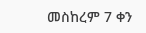መስከረም 7 ቀን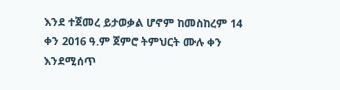እንደ ተጀመረ ይታወቃል ሆኖም ከመስከረም 14 ቀን 2016 ዓ.ም ጀምሮ ትምህርት ሙሉ ቀን እንደሚሰጥ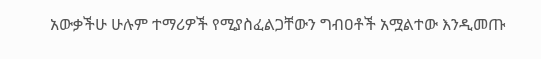አውቃችሁ ሁሉም ተማሪዎች የሚያስፈልጋቸውን ግብዐቶች አሟልተው እንዲመጡ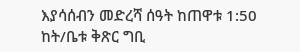እያሳሰብን መድረሻ ሰዓት ከጠዋቱ 1:50 ከት/ቤቱ ቅጽር ግቢ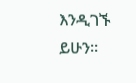እንዲገኙ ይሁን።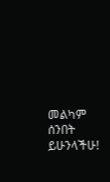መልካም ሰንበት ይሁንላችሁ!